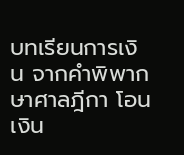บทเรียนการเงิน จากคำพิพากษาศาลฎีกา โอนเงิน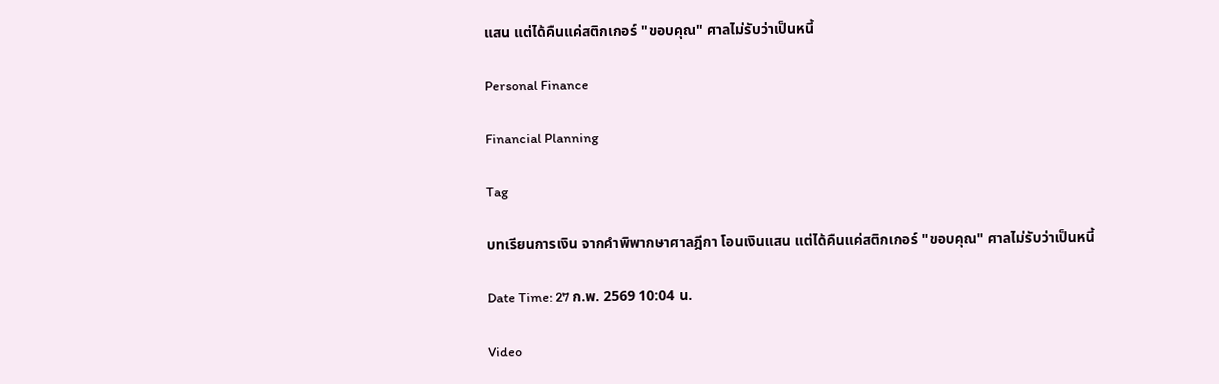แสน แต่ได้คืนแค่สติกเกอร์ "ขอบคุณ" ศาลไม่รับว่าเป็นหนี้

Personal Finance

Financial Planning

Tag

บทเรียนการเงิน จากคำพิพากษาศาลฎีกา โอนเงินแสน แต่ได้คืนแค่สติกเกอร์ "ขอบคุณ" ศาลไม่รับว่าเป็นหนี้

Date Time: 27 ก.พ. 2569 10:04 น.

Video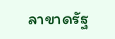ลาขาดรัฐ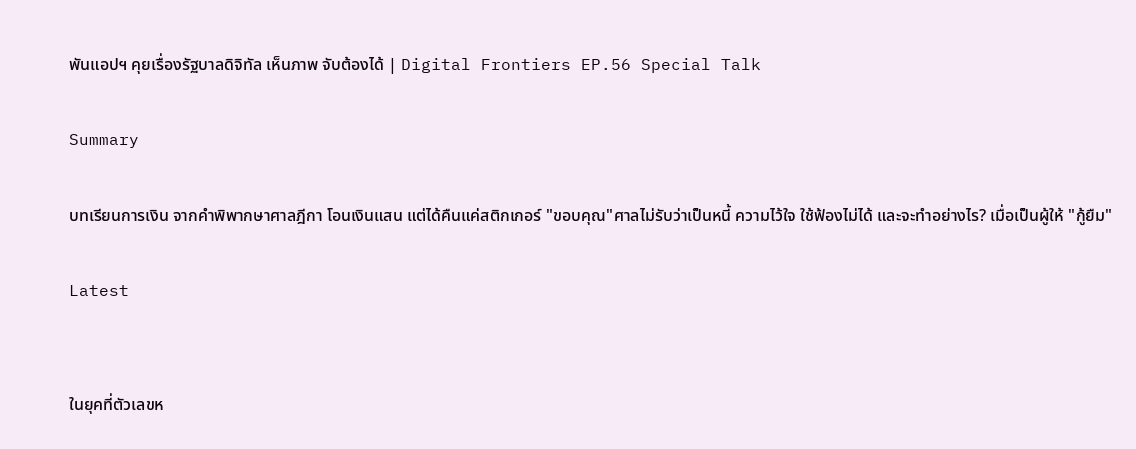พันแอปฯ คุยเรื่องรัฐบาลดิจิทัล เห็นภาพ จับต้องได้ | Digital Frontiers EP.56 Special Talk

Summary

บทเรียนการเงิน จากคำพิพากษาศาลฎีกา โอนเงินแสน แต่ได้คืนแค่สติกเกอร์ "ขอบคุณ"ศาลไม่รับว่าเป็นหนี้ ความไว้ใจ ใช้ฟ้องไม่ได้ และจะทำอย่างไร? เมื่อเป็นผู้ให้ "กู้ยืม"

Latest


ในยุคที่ตัวเลขห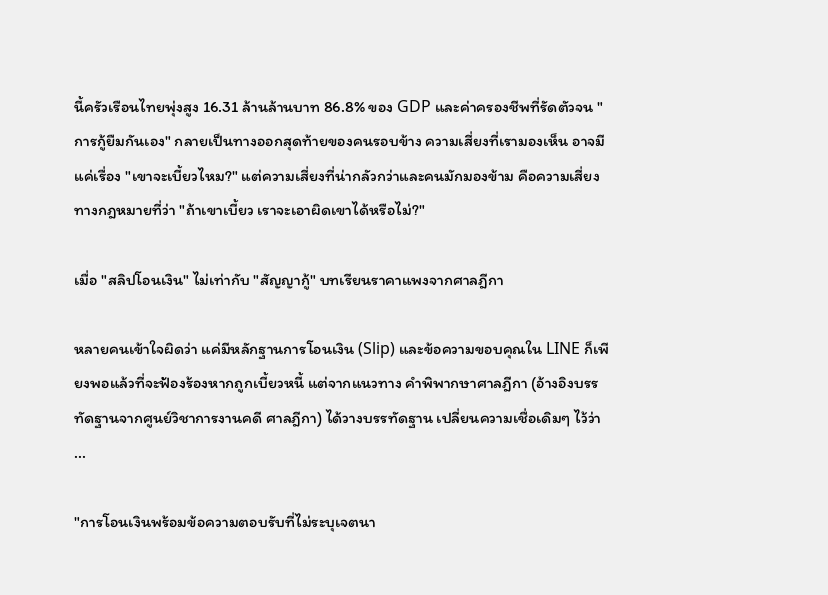นี้ครัวเรือนไทยพุ่งสูง 16.31 ล้านล้านบาท 86.8% ของ GDP และค่าครองชีพที่รัดตัวจน "การกู้ยืมกันเอง" กลายเป็นทางออกสุดท้ายของคนรอบข้าง ความเสี่ยงที่เรามองเห็น อาจมีแค่เรื่อง "เขาจะเบี้ยวไหม?" แต่ความเสี่ยงที่น่ากลัวกว่าและคนมักมองข้าม คือความเสี่ยงทางกฎหมายที่ว่า "ถ้าเขาเบี้ยว เราจะเอาผิดเขาได้หรือไม่?"

เมื่อ "สลิปโอนเงิน" ไม่เท่ากับ "สัญญากู้" บทเรียนราคาแพงจากศาลฎีกา

หลายคนเข้าใจผิดว่า แค่มีหลักฐานการโอนเงิน (Slip) และข้อความขอบคุณใน LINE ก็เพียงพอแล้วที่จะฟ้องร้องหากถูกเบี้ยวหนี้ แต่จากแนวทาง คำพิพากษาศาลฎีกา (อ้างอิงบรรทัดฐานจากศูนย์วิชาการงานคดี ศาลฎีกา) ได้วางบรรทัดฐาน เปลี่ยนความเชื่อเดิมๆ ไว้ว่า ...

"การโอนเงินพร้อมข้อความตอบรับที่ไม่ระบุเจตนา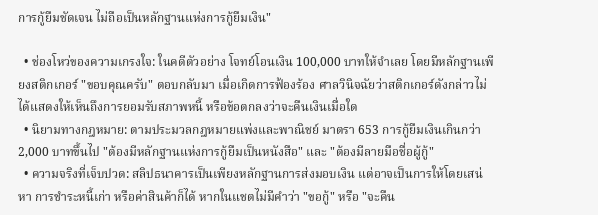การกู้ยืมชัดเจน ไม่ถือเป็นหลักฐานแห่งการกู้ยืมเงิน"

  • ช่องโหว่ของความเกรงใจ: ในคดีตัวอย่าง โจทย์โอนเงิน 100,000 บาทให้จำเลย โดยมีหลักฐานเพียงสติกเกอร์ "ขอบคุณครับ" ตอบกลับมา เมื่อเกิดการฟ้องร้อง ศาลวินิจฉัยว่าสติกเกอร์ดังกล่าวไม่ได้แสดงให้เห็นถึงการยอมรับสภาพหนี้ หรือข้อตกลงว่าจะคืนเงินเมื่อใด
  • นิยามทางกฎหมาย: ตามประมวลกฎหมายแพ่งและพาณิชย์ มาตรา 653 การกู้ยืมเงินเกินกว่า 2,000 บาทขึ้นไป "ต้องมีหลักฐานแห่งการกู้ยืมเป็นหนังสือ" และ "ต้องมีลายมือชื่อผู้กู้"
  • ความจริงที่เจ็บปวด: สลิปธนาคารเป็นเพียงหลักฐานการส่งมอบเงิน แต่อาจเป็นการให้โดยเสน่หา การชำระหนี้เก่า หรือค่าสินค้าก็ได้ หากในแชตไม่มีคำว่า "ขอกู้" หรือ "จะคืน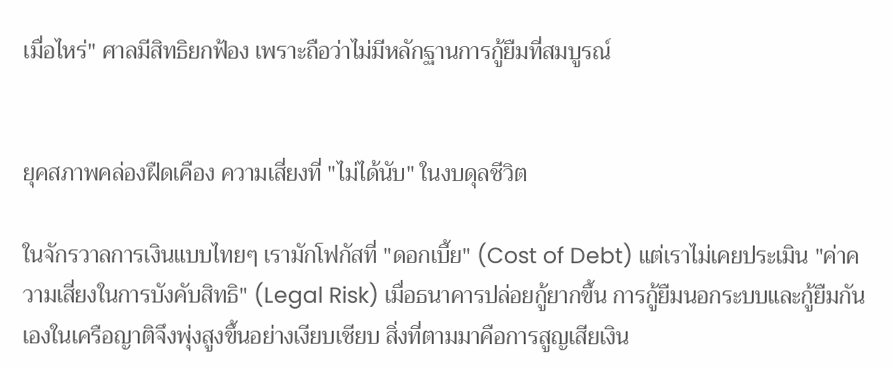เมื่อไหร่" ศาลมีสิทธิยกฟ้อง เพราะถือว่าไม่มีหลักฐานการกู้ยืมที่สมบูรณ์


ยุคสภาพคล่องฝืดเคือง ความเสี่ยงที่ "ไม่ได้นับ" ในงบดุลชีวิต

ในจักรวาลการเงินแบบไทยๆ เรามักโฟกัสที่ "ดอกเบี้ย" (Cost of Debt) แต่เราไม่เคยประเมิน "ค่าความเสี่ยงในการบังคับสิทธิ" (Legal Risk) เมื่อธนาคารปล่อยกู้ยากขึ้น การกู้ยืมนอกระบบและกู้ยืมกันเองในเครือญาติจึงพุ่งสูงขึ้นอย่างเงียบเชียบ สิ่งที่ตามมาคือการสูญเสียเงิน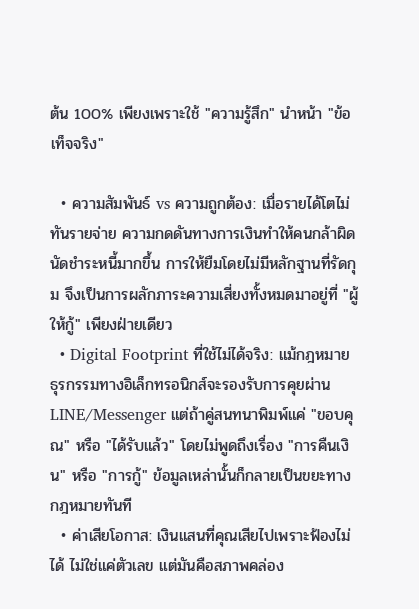ต้น 100% เพียงเพราะใช้ "ความรู้สึก" นำหน้า "ข้อเท็จจริง"

  • ความสัมพันธ์ vs ความถูกต้อง: เมื่อรายได้โตไม่ทันรายจ่าย ความกดดันทางการเงินทำให้คนกล้าผิดนัดชำระหนี้มากขึ้น การให้ยืมโดยไม่มีหลักฐานที่รัดกุม จึงเป็นการผลักภาระความเสี่ยงทั้งหมดมาอยู่ที่ "ผู้ให้กู้" เพียงฝ่ายเดียว
  • Digital Footprint ที่ใช้ไม่ได้จริง: แม้กฎหมายธุรกรรมทางอิเล็กทรอนิกส์จะรองรับการคุยผ่าน LINE/Messenger แต่ถ้าคู่สนทนาพิมพ์แค่ "ขอบคุณ" หรือ "ได้รับแล้ว" โดยไม่พูดถึงเรื่อง "การคืนเงิน" หรือ "การกู้" ข้อมูลเหล่านั้นก็กลายเป็นขยะทางกฎหมายทันที
  • ค่าเสียโอกาส: เงินแสนที่คุณเสียไปเพราะฟ้องไม่ได้ ไม่ใช่แค่ตัวเลข แต่มันคือสภาพคล่อง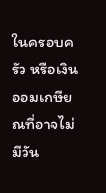ในครอบครัว หรือเงินออมเกษียณที่อาจไม่มีวัน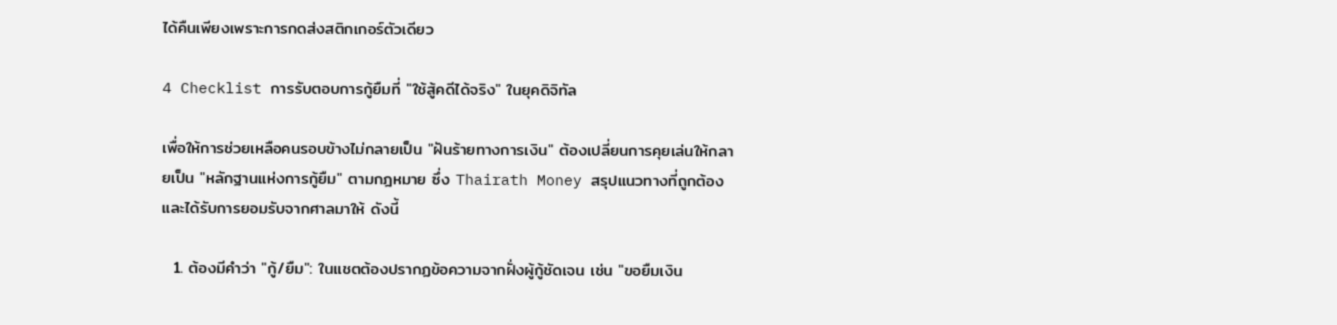ได้คืนเพียงเพราะการกดส่งสติกเกอร์ตัวเดียว

4 Checklist การรับตอบการกู้ยืมที่ "ใช้สู้คดีได้จริง" ในยุคดิจิทัล

เพื่อให้การช่วยเหลือคนรอบข้างไม่กลายเป็น "ฝันร้ายทางการเงิน" ต้องเปลี่ยนการคุยเล่นให้กลายเป็น "หลักฐานแห่งการกู้ยืม" ตามกฎหมาย ซึ่ง Thairath Money สรุปแนวทางที่ถูกต้องและได้รับการยอมรับจากศาลมาให้ ดังนี้

  1. ต้องมีคำว่า "กู้/ยืม": ในแชตต้องปรากฏข้อความจากฝั่งผู้กู้ชัดเจน เช่น "ขอยืมเงิน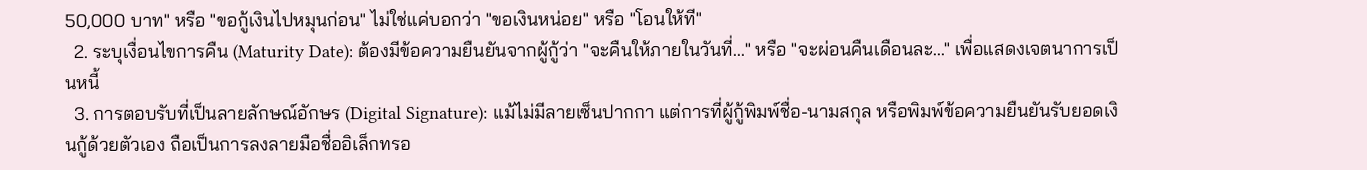50,000 บาท" หรือ "ขอกู้เงินไปหมุนก่อน" ไม่ใช่แค่บอกว่า "ขอเงินหน่อย" หรือ "โอนให้ที"
  2. ระบุเงื่อนไขการคืน (Maturity Date): ต้องมีข้อความยืนยันจากผู้กู้ว่า "จะคืนให้ภายในวันที่..." หรือ "จะผ่อนคืนเดือนละ..." เพื่อแสดงเจตนาการเป็นหนี้
  3. การตอบรับที่เป็นลายลักษณ์อักษร (Digital Signature): แม้ไม่มีลายเซ็นปากกา แต่การที่ผู้กู้พิมพ์ชื่อ-นามสกุล หรือพิมพ์ข้อความยืนยันรับยอดเงินกู้ด้วยตัวเอง ถือเป็นการลงลายมือชื่ออิเล็กทรอ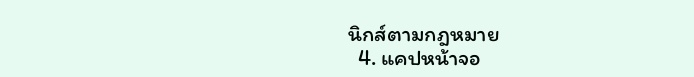นิกส์ตามกฎหมาย
  4. แคปหน้าจอ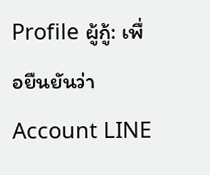Profile ผู้กู้: เพื่อยืนยันว่า Account LINE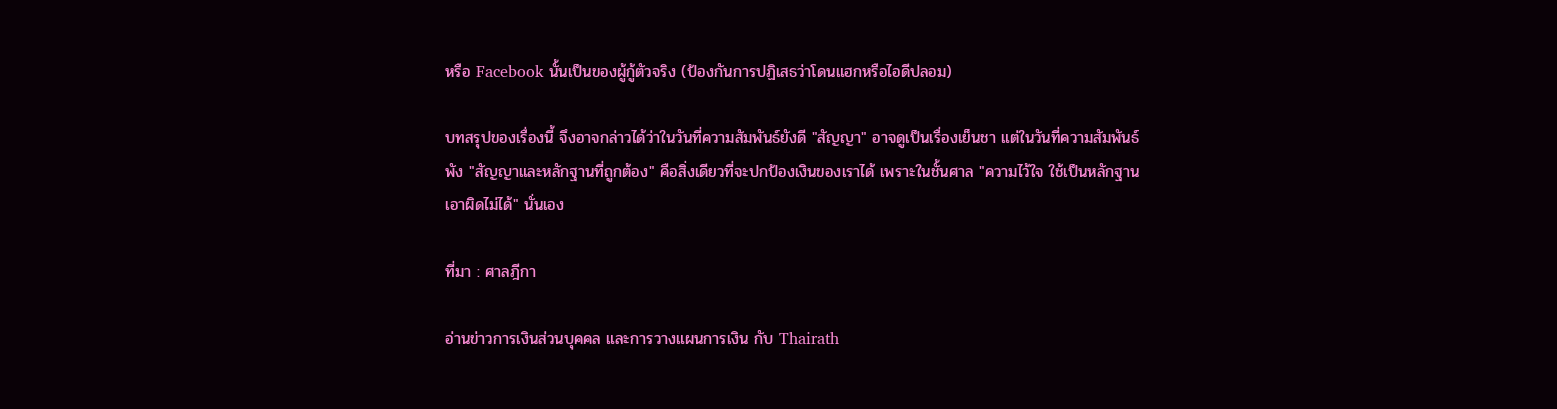หรือ Facebook นั้นเป็นของผู้กู้ตัวจริง (ป้องกันการปฏิเสธว่าโดนแฮกหรือไอดีปลอม)

บทสรุปของเรื่องนี้ จึงอาจกล่าวได้ว่าในวันที่ความสัมพันธ์ยังดี "สัญญา" อาจดูเป็นเรื่องเย็นชา แต่ในวันที่ความสัมพันธ์พัง "สัญญาและหลักฐานที่ถูกต้อง" คือสิ่งเดียวที่จะปกป้องเงินของเราได้ เพราะในชั้นศาล "ความไว้ใจ ใช้เป็นหลักฐานเอาผิดไม่ได้" นั่นเอง

ที่มา : ศาลฎีกา

อ่านข่าวการเงินส่วนบุคคล และการวางแผนการเงิน กับ Thairath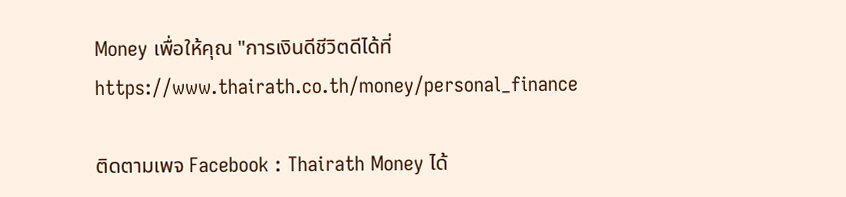Money เพื่อให้คุณ "การเงินดีชีวิตดีได้ที่ https://www.thairath.co.th/money/personal_finance

ติดตามเพจ Facebook : Thairath Money ได้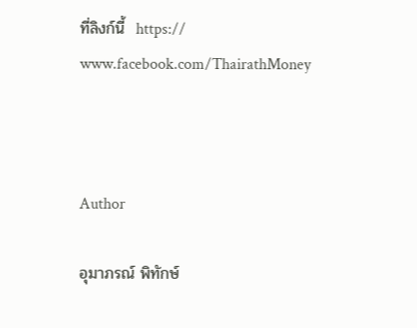ที่ลิงก์นี้  https:// www.facebook.com/ThairathMoney



Author

อุมาภรณ์ พิทักษ์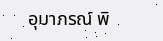อุมาภรณ์ พิ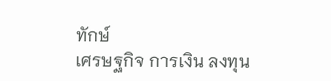ทักษ์
เศรษฐกิจ การเงิน ลงทุน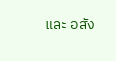และ อสัง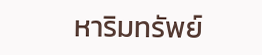หาริมทรัพย์